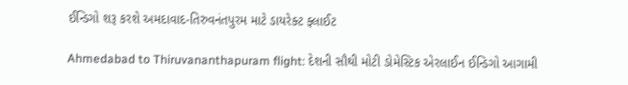ઈન્ડિગો શરૂ કરશે અમદાવાદ-તિરુવનંતપુરમ માટે ડાયરેક્ટ ફ્લાઈટ

Ahmedabad to Thiruvananthapuram flight: દેશની સૌથી મોટી ડોમેસ્ટિક એરલાઈન ઈન્ડિગો આગામી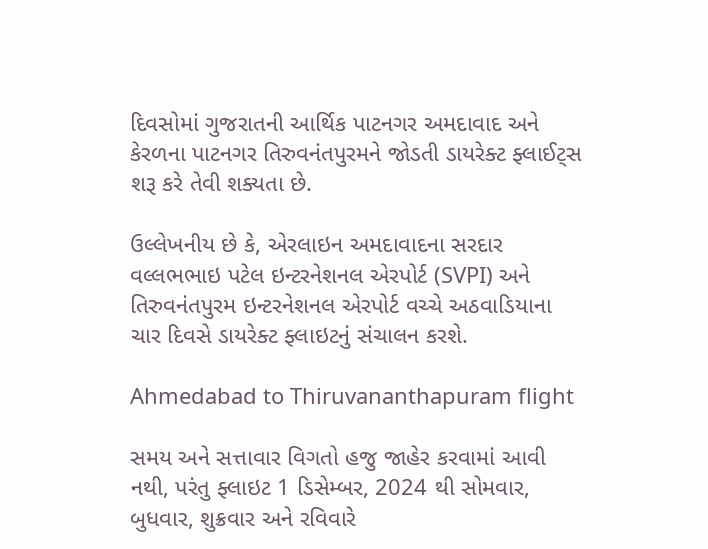દિવસોમાં ગુજરાતની આર્થિક પાટનગર અમદાવાદ અને કેરળના પાટનગર તિરુવનંતપુરમને જોડતી ડાયરેક્ટ ફ્લાઈટ્સ શરૂ કરે તેવી શક્યતા છે.

ઉલ્લેખનીય છે કે, એરલાઇન અમદાવાદના સરદાર વલ્લભભાઇ પટેલ ઇન્ટરનેશનલ એરપોર્ટ (SVPI) અને તિરુવનંતપુરમ ઇન્ટરનેશનલ એરપોર્ટ વચ્ચે અઠવાડિયાના ચાર દિવસે ડાયરેક્ટ ફ્લાઇટનું સંચાલન કરશે.

Ahmedabad to Thiruvananthapuram flight

સમય અને સત્તાવાર વિગતો હજુ જાહેર કરવામાં આવી નથી, પરંતુ ફ્લાઇટ 1 ડિસેમ્બર, 2024 થી સોમવાર, બુધવાર, શુક્રવાર અને રવિવારે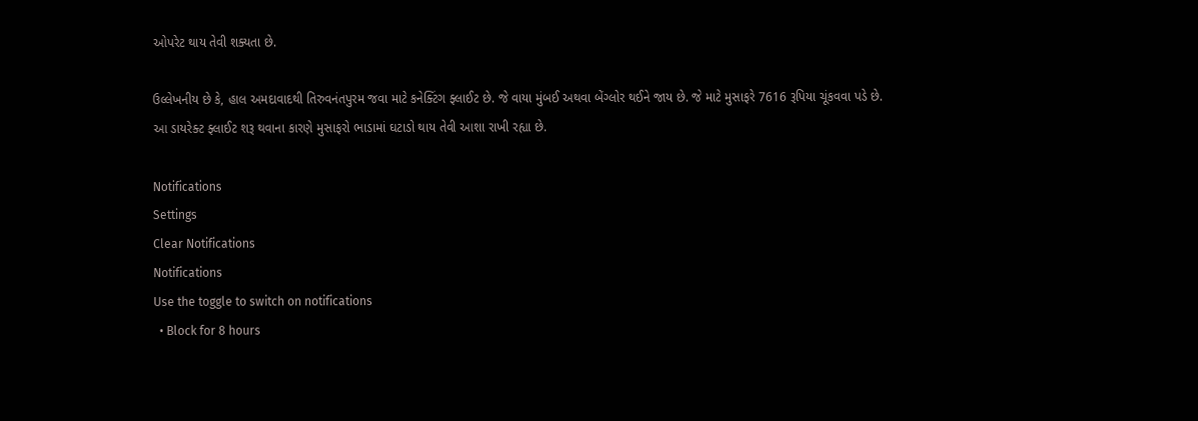ઓપરેટ થાય તેવી શક્યતા છે.

ઉલ્લેખનીય છે કે, હાલ અમદાવાદથી તિરુવનંતપુરમ જવા માટે કનેક્ટિંગ ફ્લાઈટ છે. જે વાયા મુંબઈ અથવા બેંગ્લોર થઈને જાય છે. જે માટે મુસાફરે 7616 રૂપિયા ચૂંકવવા પડે છે. આ ડાયરેક્ટ ફ્લાઈટ શરૂ થવાના કારણે મુસાફરો ભાડામાં ઘટાડો થાય તેવી આશા રાખી રહ્યા છે.

Notifications
Settings
Clear Notifications
Notifications
Use the toggle to switch on notifications
  • Block for 8 hours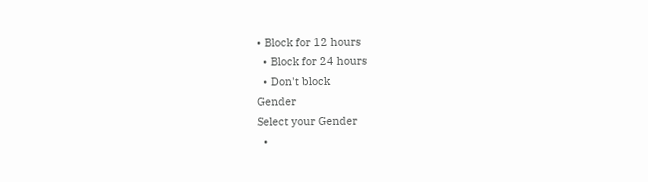• Block for 12 hours
  • Block for 24 hours
  • Don't block
Gender
Select your Gender
  •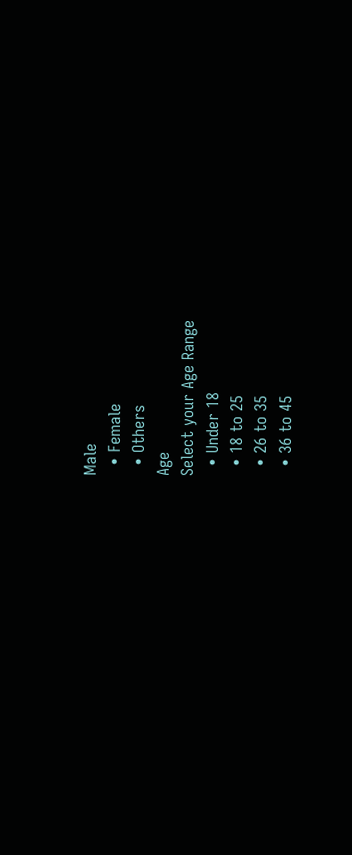Male
  • Female
  • Others
Age
Select your Age Range
  • Under 18
  • 18 to 25
  • 26 to 35
  • 36 to 45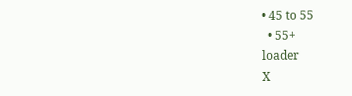• 45 to 55
  • 55+
loader
X